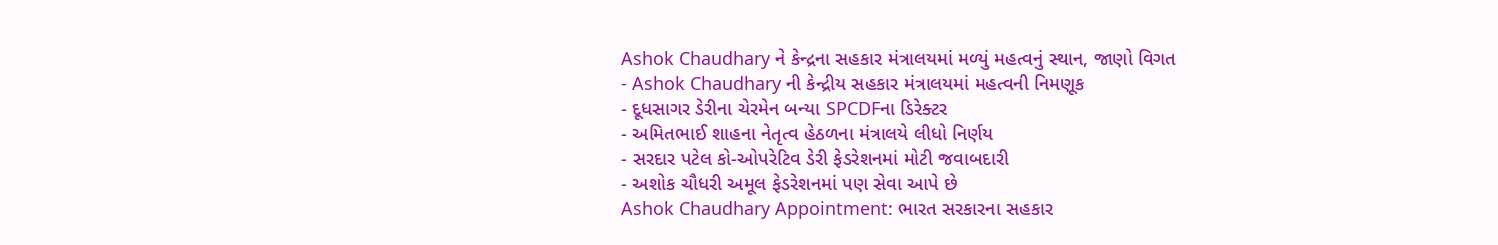Ashok Chaudhary ને કેન્દ્રના સહકાર મંત્રાલયમાં મળ્યું મહત્વનું સ્થાન, જાણો વિગત
- Ashok Chaudhary ની કેન્દ્રીય સહકાર મંત્રાલયમાં મહત્વની નિમણૂક
- દૂધસાગર ડેરીના ચેરમેન બન્યા SPCDFના ડિરેક્ટર
- અમિતભાઈ શાહના નેતૃત્વ હેઠળના મંત્રાલયે લીધો નિર્ણય
- સરદાર પટેલ કો-ઓપરેટિવ ડેરી ફેડરેશનમાં મોટી જવાબદારી
- અશોક ચૌધરી અમૂલ ફેડરેશનમાં પણ સેવા આપે છે
Ashok Chaudhary Appointment: ભારત સરકારના સહકાર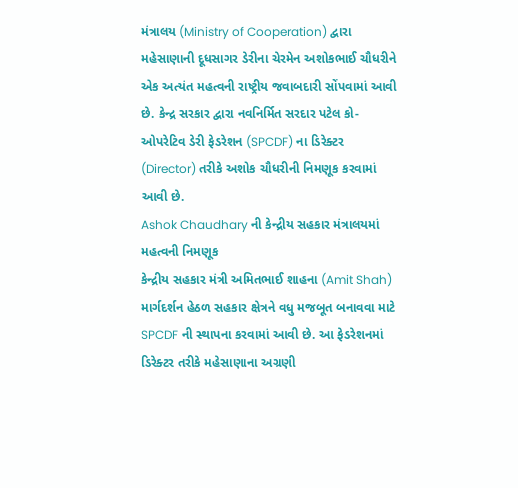મંત્રાલય (Ministry of Cooperation) દ્વારા મહેસાણાની દૂધસાગર ડેરીના ચેરમેન અશોકભાઈ ચૌધરીને એક અત્યંત મહત્વની રાષ્ટ્રીય જવાબદારી સોંપવામાં આવી છે. કેન્દ્ર સરકાર દ્વારા નવનિર્મિત સરદાર પટેલ કો-ઓપરેટિવ ડેરી ફેડરેશન (SPCDF) ના ડિરેક્ટર (Director) તરીકે અશોક ચૌધરીની નિમણૂક કરવામાં આવી છે.
Ashok Chaudhary ની કેન્દ્રીય સહકાર મંત્રાલયમાં મહત્વની નિમણૂક
કેન્દ્રીય સહકાર મંત્રી અમિતભાઈ શાહના (Amit Shah) માર્ગદર્શન હેઠળ સહકાર ક્ષેત્રને વધુ મજબૂત બનાવવા માટે SPCDF ની સ્થાપના કરવામાં આવી છે. આ ફેડરેશનમાં ડિરેક્ટર તરીકે મહેસાણાના અગ્રણી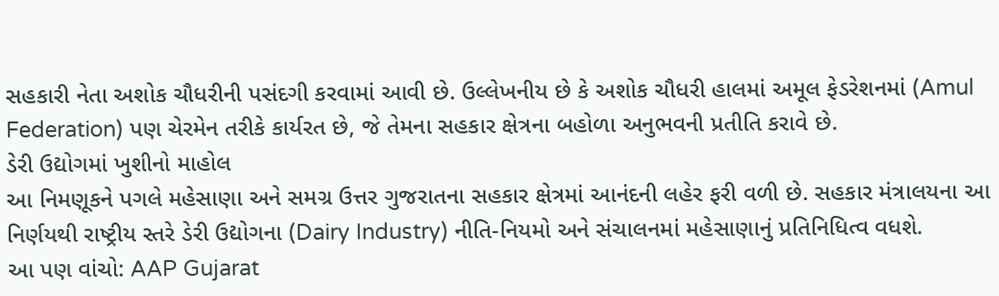સહકારી નેતા અશોક ચૌધરીની પસંદગી કરવામાં આવી છે. ઉલ્લેખનીય છે કે અશોક ચૌધરી હાલમાં અમૂલ ફેડરેશનમાં (Amul Federation) પણ ચેરમેન તરીકે કાર્યરત છે, જે તેમના સહકાર ક્ષેત્રના બહોળા અનુભવની પ્રતીતિ કરાવે છે.
ડેરી ઉદ્યોગમાં ખુશીનો માહોલ
આ નિમણૂકને પગલે મહેસાણા અને સમગ્ર ઉત્તર ગુજરાતના સહકાર ક્ષેત્રમાં આનંદની લહેર ફરી વળી છે. સહકાર મંત્રાલયના આ નિર્ણયથી રાષ્ટ્રીય સ્તરે ડેરી ઉદ્યોગના (Dairy Industry) નીતિ-નિયમો અને સંચાલનમાં મહેસાણાનું પ્રતિનિધિત્વ વધશે.
આ પણ વાંચો: AAP Gujarat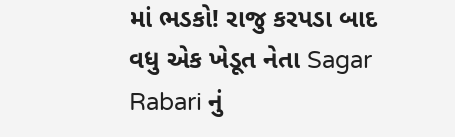માં ભડકો! રાજુ કરપડા બાદ વધુ એક ખેડૂત નેતા Sagar Rabari નું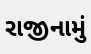રાજીનામું